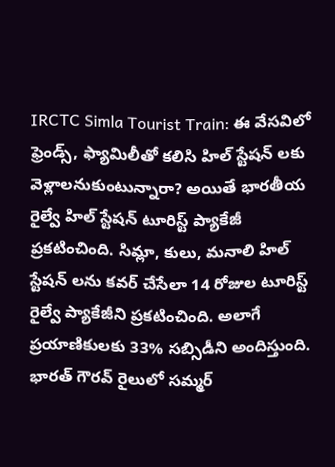IRCTC Simla Tourist Train: ఈ వేసవిలో ఫ్రెండ్స్, ఫ్యామిలీతో కలిసి హిల్ స్టేషన్ లకు వెళ్లాలనుకుంటున్నారా? అయితే భారతీయ రైల్వే హిల్ స్టేషన్ టూరిస్ట్ ప్యాకేజీ ప్రకటించింది. సిమ్లా, కులు, మనాలి హిల్ స్టేషన్ లను కవర్ చేసేలా 14 రోజుల టూరిస్ట్ రైల్వే ప్యాకేజీని ప్రకటించింది. అలాగే ప్రయాణికులకు 33% సబ్సిడీని అందిస్తుంది. భారత్ గౌరవ్ రైలులో సమ్మర్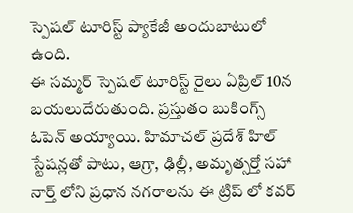స్పెషల్ టూరిస్ట్ ప్యాకేజీ అందుబాటులో ఉంది.
ఈ సమ్మర్ స్పెషల్ టూరిస్ట్ రైలు ఏప్రిల్ 10న బయలుదేరుతుంది. ప్రస్తుతం బుకింగ్స్ ఓపెన్ అయ్యాయి. హిమాచల్ ప్రదేశ్ హిల్ స్టేషన్లతో పాటు, ఆగ్రా, ఢిల్లీ, అమృత్సర్తో సహా నార్త్ లోని ప్రధాన నగరాలను ఈ ట్రిప్ లో కవర్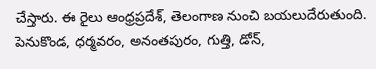చేస్తారు. ఈ రైలు ఆంధ్రప్రదేశ్, తెలంగాణ నుంచి బయలుదేరుతుంది. పెనుకొండ, ధర్మవరం, అనంతపురం, గుత్తి, డోన్,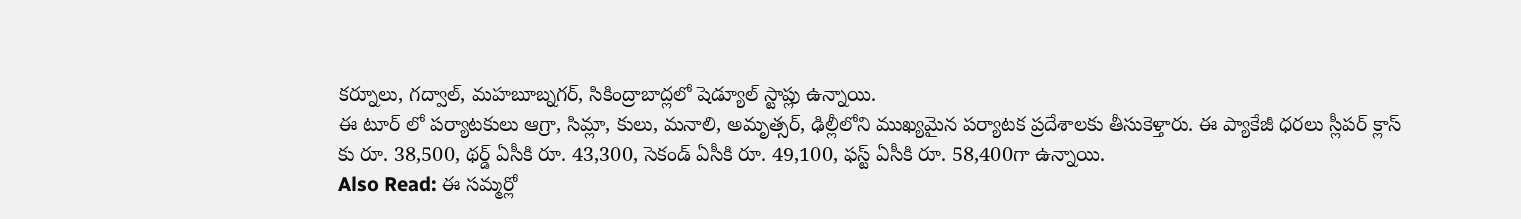కర్నూలు, గద్వాల్, మహబూబ్నగర్, సికింద్రాబాద్లలో షెడ్యూల్ స్టాప్లు ఉన్నాయి.
ఈ టూర్ లో పర్యాటకులు ఆగ్రా, సిమ్లా, కులు, మనాలి, అమృత్సర్, ఢిల్లీలోని ముఖ్యమైన పర్యాటక ప్రదేశాలకు తీసుకెళ్తారు. ఈ ప్యాకేజీ ధరలు స్లీపర్ క్లాస్ కు రూ. 38,500, థర్డ్ ఏసీకి రూ. 43,300, సెకండ్ ఏసీకి రూ. 49,100, ఫస్ట్ ఏసీకి రూ. 58,400గా ఉన్నాయి.
Also Read: ఈ సమ్మర్లో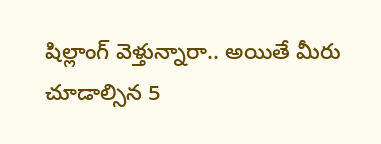షిల్లాంగ్ వెళ్తున్నారా.. అయితే మీరు చూడాల్సిన 5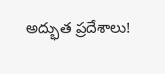అద్భుత ప్రదేశాలు!